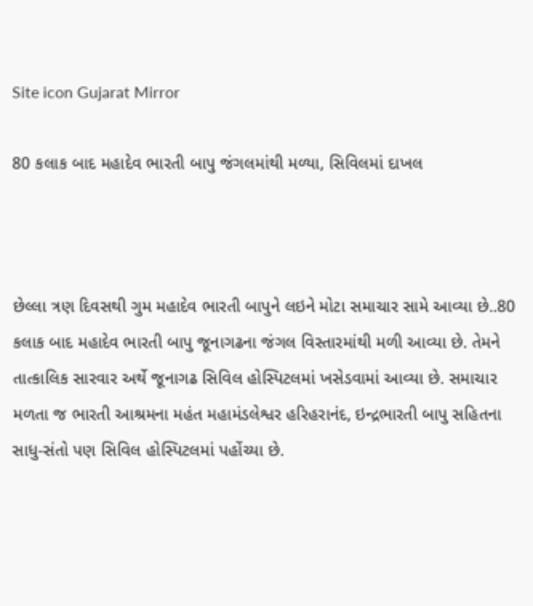Site icon Gujarat Mirror

80 કલાક બાદ મહાદેવ ભારતી બાપુ જંગલમાંથી મળ્યા, સિવિલમાં દાખલ



છેલ્લા ત્રણ દિવસથી ગુમ મહાદેવ ભારતી બાપુને લઇને મોટા સમાચાર સામે આવ્યા છે..80 કલાક બાદ મહાદેવ ભારતી બાપુ જૂનાગઢના જંગલ વિસ્તારમાંથી મળી આવ્યા છે. તેમને તાત્કાલિક સારવાર અર્થે જૂનાગઢ સિવિલ હોસ્પિટલમાં ખસેડવામાં આવ્યા છે. સમાચાર મળતા જ ભારતી આશ્રમના મહંત મહામંડલેશ્વર હરિહરાનંદ, ઇન્દ્રભારતી બાપુ સહિતના સાધુ-સંતો પણ સિવિલ હોસ્પિટલમાં પહોંચ્યા છે.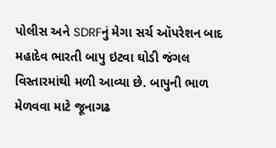પોલીસ અને SDRFનું મેગા સર્ચ ઑપરેશન બાદ મહાદેવ ભારતી બાપુ ઇટવા ઘોડી જંગલ વિસ્તારમાંથી મળી આવ્યા છે. બાપુની ભાળ મેળવવા માટે જૂનાગઢ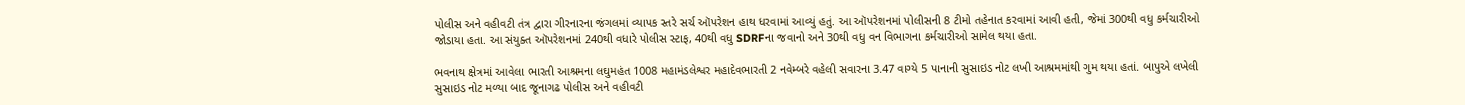પોલીસ અને વહીવટી તંત્ર દ્વારા ગીરનારના જંગલમાં વ્યાપક સ્તરે સર્ચ ઑપરેશન હાથ ધરવામાં આવ્યું હતું. આ ઑપરેશનમાં પોલીસની 8 ટીમો તહેનાત કરવામાં આવી હતી, જેમાં 300થી વધુ કર્મચારીઓ જોડાયા હતા. આ સંયુક્ત ઑપરેશનમાં 240થી વધારે પોલીસ સ્ટાફ, 40થી વધુ SDRFના જવાનો અને 30થી વધુ વન વિભાગના કર્મચારીઓ સામેલ થયા હતા.

ભવનાથ ક્ષેત્રમાં આવેલા ભારતી આશ્રમના લઘુમહંત 1008 મહામંડલેશ્વર મહાદેવભારતી 2 નવેમ્બરે વહેલી સવારના 3.47 વાગ્યે 5 પાનાની સુસાઇડ નોટ લખી આશ્રમમાંથી ગુમ થયા હતાં. બાપુએ લખેલી સુસાઇડ નોટ મળ્યા બાદ જૂનાગઢ પોલીસ અને વહીવટી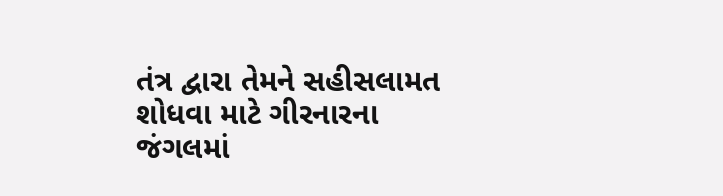તંત્ર દ્વારા તેમને સહીસલામત શોધવા માટે ગીરનારના જંગલમાં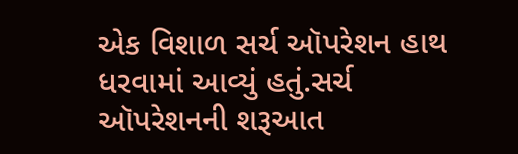એક વિશાળ સર્ચ ઑપરેશન હાથ ધરવામાં આવ્યું હતું.સર્ચ ઑપરેશનની શરૂઆત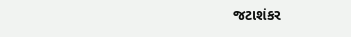જટાશંકર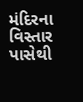મંદિરના વિસ્તાર પાસેથી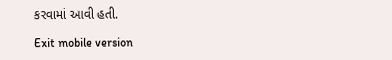કરવામાં આવી હતી.

Exit mobile version